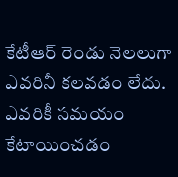కేటీఆర్ రెండు నెలలుగా ఎవరినీ కలవడం లేదు. ఎవరికీ సమయం కేటాయించడం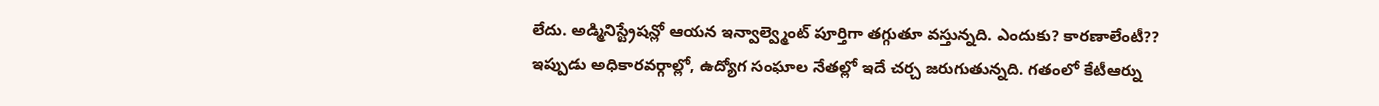లేదు. అడ్మినిస్ట్రేషన్లో ఆయన ఇన్వాల్వ్మెంట్ పూర్తిగా తగ్గుతూ వస్తున్నది. ఎందుకు? కారణాలేంటీ??
ఇప్పుడు అధికారవర్గాల్లో, ఉద్యోగ సంఘాల నేతల్లో ఇదే చర్చ జరుగుతున్నది. గతంలో కేటీఆర్ను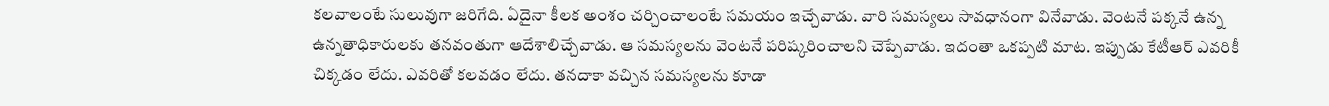కలవాలంటే సులువుగా జరిగేది. ఏదైనా కీలక అంశం చర్చించాలంటే సమయం ఇచ్చేవాడు. వారి సమస్యలు సావధానంగా వినేవాడు. వెంటనే పక్కనే ఉన్న ఉన్నతాధికారులకు తనవంతుగా ఆదేశాలిచ్చేవాడు. ఆ సమస్యలను వెంటనే పరిష్కరించాలని చెప్పేవాడు. ఇదంతా ఒకప్పటి మాట. ఇప్పుడు కేటీఆర్ ఎవరికీ చిక్కడం లేదు. ఎవరితో కలవడం లేదు. తనదాకా వచ్చిన సమస్యలను కూడా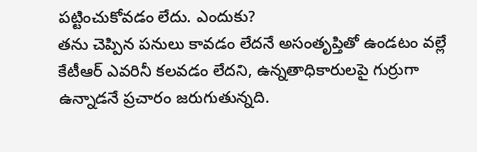పట్టించుకోవడం లేదు. ఎందుకు?
తను చెప్పిన పనులు కావడం లేదనే అసంతృప్తితో ఉండటం వల్లే కేటీఆర్ ఎవరినీ కలవడం లేదని, ఉన్నతాధికారులపై గుర్రుగా ఉన్నాడనే ప్రచారం జరుగుతున్నది.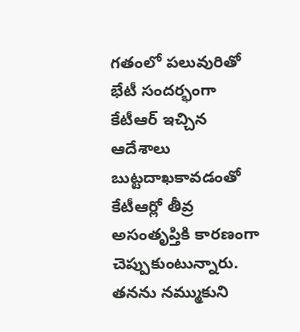గతంలో పలువురితో భేటీ సందర్భంగా కేటీఆర్ ఇచ్చిన ఆదేశాలు బుట్టదాఖకావడంతో కేటీఆర్లో తీవ్ర అసంతృప్తికి కారణంగా చెప్పుకుంటున్నారు. తనను నమ్ముకుని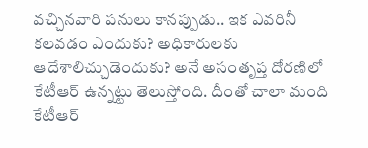వచ్చినవారి పనులు కానప్పుడు.. ఇక ఎవరినీ కలవడం ఎందుకు? అధికారులకు ఆదేశాలిచ్చుడెందుకు? అనే అసంతృప్త దోరణిలో కేటీఆర్ ఉన్నట్టు తెలుస్తోంది. దీంతో చాలా మంది కేటీఆర్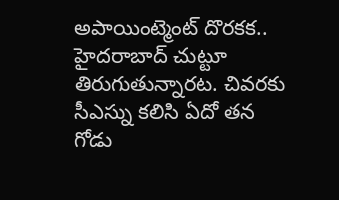అపాయింట్మెంట్ దొరకక.. హైదరాబాద్ చుట్టూ తిరుగుతున్నారట. చివరకు సీఎస్ను కలిసి ఏదో తన గోడు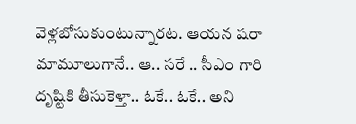వెళ్లబోసుకుంటున్నారట. ఆయన షరా మామూలుగానే.. ఆ.. సరే .. సీఎం గారి దృష్టికి తీసుకెళ్తా.. ఓకే.. ఓకే.. అని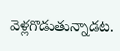వెళ్లగొడుతున్నాడట.